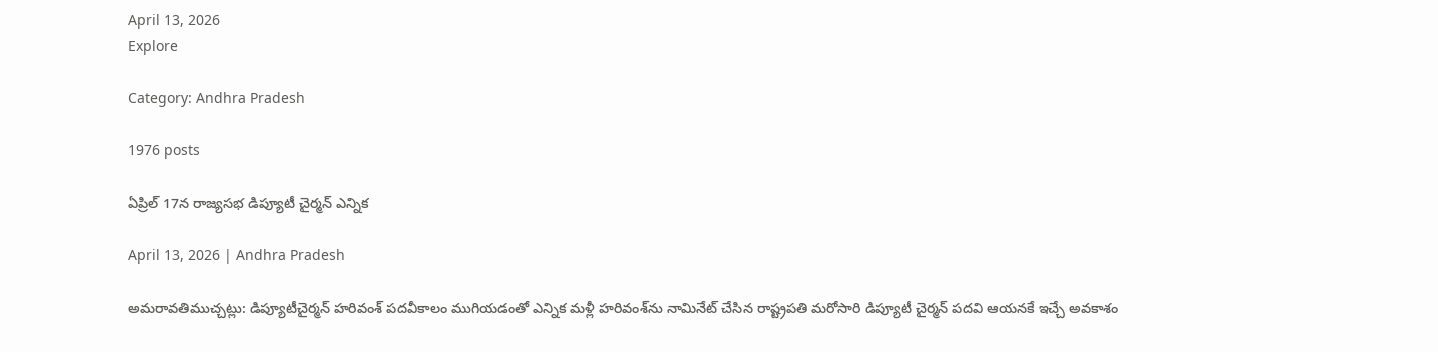April 13, 2026
Explore

Category: Andhra Pradesh

1976 posts

ఏప్రిల్ 17న రాజ్యసభ డిప్యూటీ చైర్మన్ ఎన్నిక

April 13, 2026 | Andhra Pradesh

అమరావతిముచ్చట్లు: డిప్యూటీచైర్మన్ హరివంశ్‌ పదవీకాలం ముగియడంతో ఎన్నిక మళ్లీ హరివంశ్‌ను నామినేట్ చేసిన రాష్ట్రపతి మరోసారి డిప్యూటీ చైర్మన్ పదవి ఆయనకే ఇచ్చే అవకాశం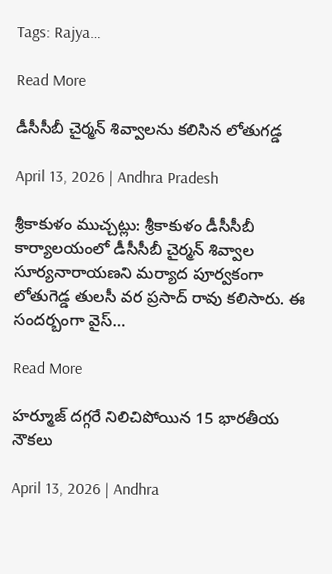Tags: Rajya…

Read More

డీసీసీబీ చైర్మన్ శివ్వాలను కలిసిన లోతుగడ్డ

April 13, 2026 | Andhra Pradesh

శ్రీకాకుళం ముచ్చట్లు: శ్రీకాకుళం డీసీసీబీ కార్యాలయంలో డీసీసీబీ చైర్మన్ శివ్వాల సూర్యనారాయణని మర్యాద పూర్వకంగా లోతుగెడ్డ తులసీ వర ప్రసాద్ రావు కలిసారు. ఈ సందర్బంగా వైస్…

Read More

హర్మూజ్‌ దగ్గరే నిలిచిపోయిన 15 భారతీయ నౌకలు

April 13, 2026 | Andhra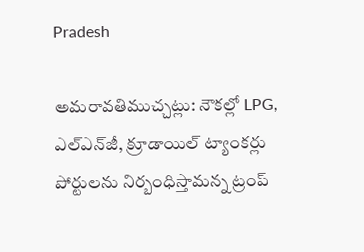Pradesh

అమరావతిముచ్చట్లు: నౌకల్లో LPG, ఎల్‌ఎన్‌జీ, క్రూడాయిల్‌ ట్యాంకర్లు పోర్టులను నిర్బంధిస్తామన్న ట్రంప్‌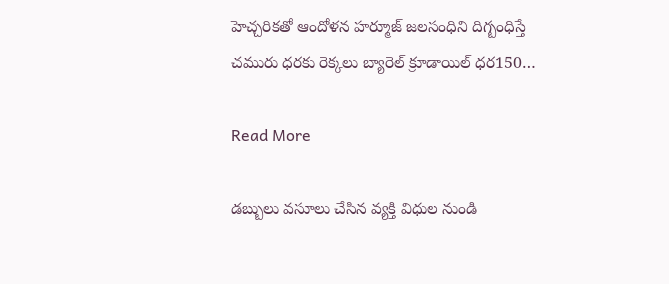హెచ్చరికతో ఆందోళన హర్మూజ్‌ జలసంధిని దిగ్బంధిస్తే చమురు ధరకు రెక్కలు బ్యారెల్‌ క్రూడాయిల్‌ ధర150…

Read More

డబ్బులు వసూలు చేసిన వ్యక్తి విధుల నుండి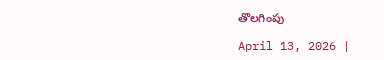తొలగింపు

April 13, 2026 |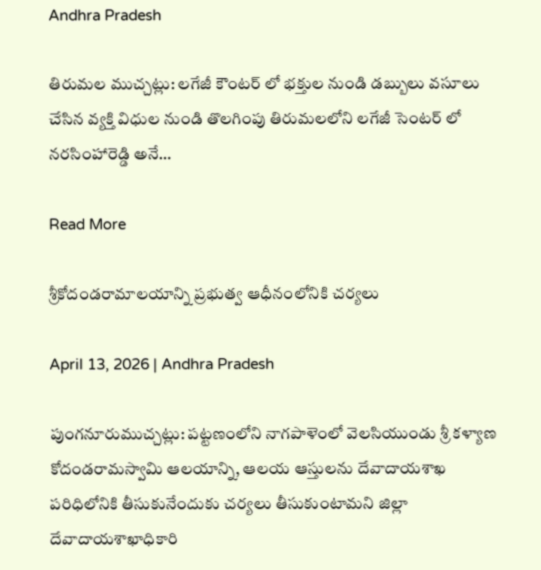Andhra Pradesh

తిరుమల ముచ్చట్లు: లగేజీ కౌంటర్ లో భక్తుల నుండి డబ్బులు వసూలు చేసిన వ్యక్తి విధుల నుండి తొలగింపు తిరుమలలోని లగేజీ సెంటర్ లో నరసింహారెడ్డి అనే…

Read More

శ్రీకోదండరామాలయాన్ని ప్రభుత్వ ఆధీనంలోనికి చర్యలు

April 13, 2026 | Andhra Pradesh

పుంగనూరుముచ్చట్లు: పట్టణంలోని నాగపాళెంలో వెలసియుండు శ్రీ కళ్యాణ కోదండరామస్వామి ఆలయాన్ని, ఆలయ ఆస్తులను దేవాదాయశాఖ పరిధిలోనికి తీసుకునేందుకు చర్యలు తీసుకుంటామని జిల్లా దేవాదాయశాఖాధికారి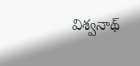విశ్వనాథ్‌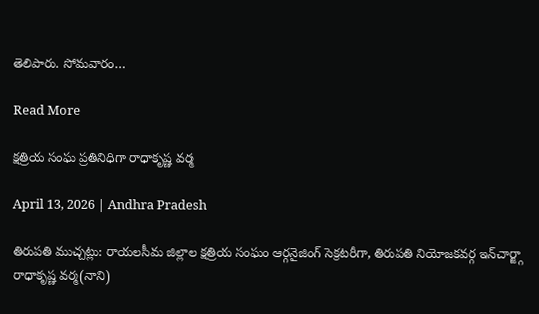తెలిపారు. సోమవారం…

Read More

క్షత్రియ సంఘ ప్రతినిధిగా రాధాకృష్ణ వర్మ

April 13, 2026 | Andhra Pradesh

తిరుపతి ముచ్చట్లు: రాయలసీమ జిల్లాల క్షత్రియ సంఘం ఆర్గనైజింగ్‌ సెక్రటరీగా, తిరుపతి నియోజకవర్గ ఇన్‌చార్జ్గా రాధాకృష్ణ వర్మ(నాని)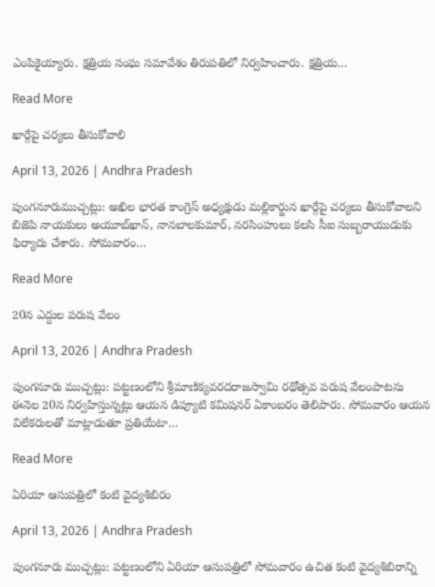ఎంపికైయ్యారు. క్షత్రియ సంఘ సమావేశం తిరుపతిలో నిర్వహించారు. క్షత్రియ…

Read More

ఖార్గేపై చర్యలు తీసుకోవాలి

April 13, 2026 | Andhra Pradesh

పుంగనూరుముచ్చట్లు: అఖిల భారత కాంగ్రెస్‌ అధ్యక్షుడు మల్లికార్జున ఖార్గేపై చర్యలు తీసుకోవాలని బిజెపి నాయకులు అయూబ్‌ఖాన్‌, నానబాలకుమార్‌, నరసింహులు కలసి సీఐ సుబ్బరాయుడుకు ఫిర్యాదు చేశారు. సోమవారం…

Read More

20న ఎద్దుల పరుష వేలం

April 13, 2026 | Andhra Pradesh

పుంగనూరు ముచ్చట్లు: పట్టణంలోని శ్రీమాణిక్యవరదరాజస్వామి రథోత్సవ పరుష వేలంపాటను ఈనెల 20న నిర్వహిస్తున్నట్లు ఆయన డిప్యూటి కమిషనర్‌ ఏకాంబరం తెలిపారు. సోమవారం ఆయన విలేకరులతో మాట్లాడుతూ ప్రతియేటా…

Read More

ఏరియా ఆసుపత్రిలో కంటి వైద్యశిబిరం

April 13, 2026 | Andhra Pradesh

పుంగనూరు ముచ్చట్లు: పట్టణంలోని ఏరియా ఆసుపత్రిలో సోమవారం ఉచిత కంటి వైద్యశిబిరాన్ని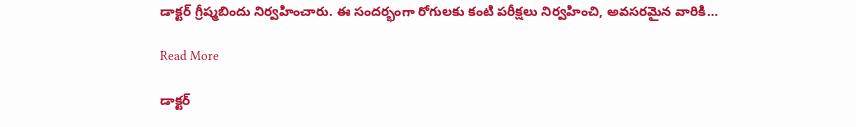డాక్టర్‌ గ్రీష్మబిందు నిర్వహించారు. ఈ సందర్భంగా రోగులకు కంటి పరీక్షలు నిర్వహించి, అవసరమైన వారికి…

Read More

డాక్టర్‌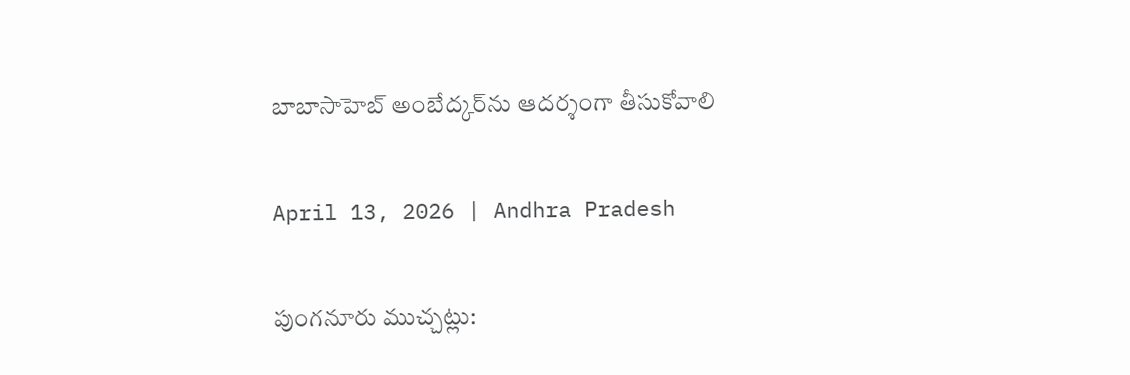బాబాసాహెబ్‌ అంబేద్కర్‌ను ఆదర్శంగా తీసుకోవాలి

April 13, 2026 | Andhra Pradesh

పుంగనూరు ముచ్చట్లు: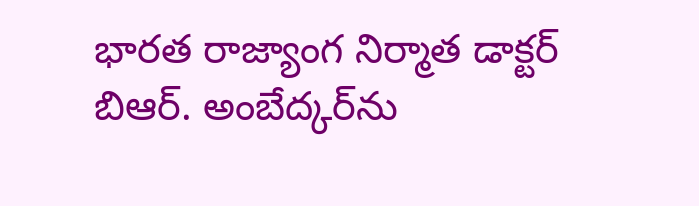భారత రాజ్యాంగ నిర్మాత డాక్టర్‌ బిఆర్‌. అంబేద్కర్‌ను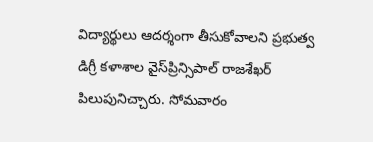విద్యార్థులు ఆదర్శంగా తీసుకోవాలని ప్రభుత్వ డిగ్రీ కళాశాల వైస్‌ప్రిన్సిపాల్‌ రాజశేఖర్‌ పిలుపునిచ్చారు. సోమవారం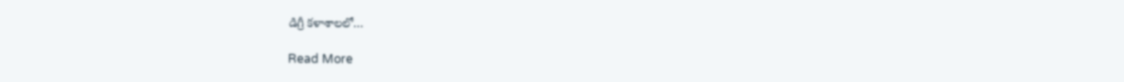డిగ్రీ కళాశాలలో…

Read More